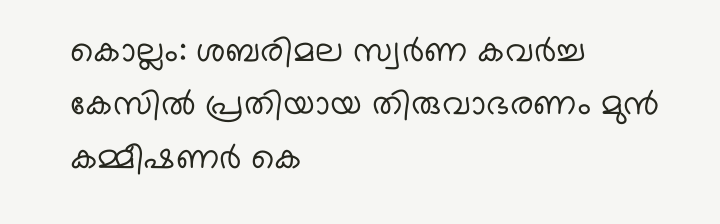കൊല്ലം: ശബരിമല സ്വർണ കവർച്ച കേസിൽ പ്രതിയായ തിരുവാഭരണം മുൻ കമ്മീഷണർ കെ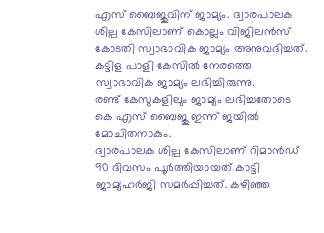എസ് ബൈജുവിന് ജാമ്യം. ദ്വാരപാലക ശില്പ കേസിലാണ് കൊല്ലം വിജിലൻസ് കോടതി സ്വാഭാവിക ജാമ്യം അനുവദിച്ചത്.
കട്ടിള പാളി കേസിൽ നേരത്തെ സ്വാഭാവിക ജാമ്യം ലഭിച്ചിരുന്നു.
രണ്ട് കേസുകളിലും ജാമ്യം ലഭിച്ചതോടെ
കെ എസ് ബൈജു ഇന്ന് ജയിൽ മോചിതനാകും.
ദ്വാരപാലക ശില്പ കേസിലാണ് റിമാൻഡ് 90 ദിവസം പൂർത്തിയായത് കാട്ടി ജാമ്യഹർജി സമർപ്പിച്ചത്. കഴിഞ്ഞ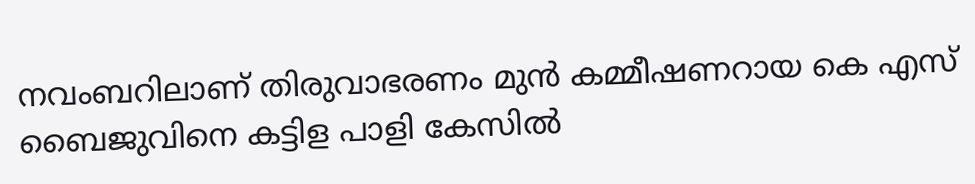നവംബറിലാണ് തിരുവാഭരണം മുൻ കമ്മീഷണറായ കെ എസ് ബൈജുവിനെ കട്ടിള പാളി കേസിൽ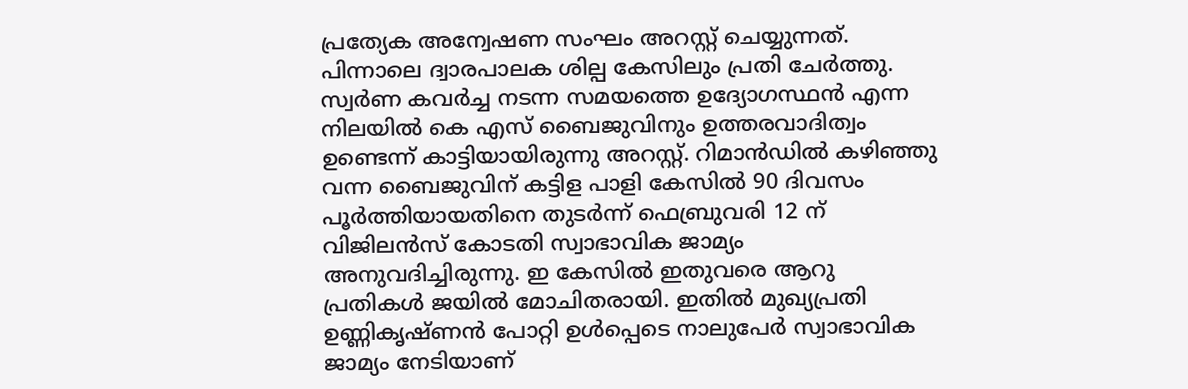പ്രത്യേക അന്വേഷണ സംഘം അറസ്റ്റ് ചെയ്യുന്നത്. പിന്നാലെ ദ്വാരപാലക ശില്പ കേസിലും പ്രതി ചേർത്തു. സ്വർണ കവർച്ച നടന്ന സമയത്തെ ഉദ്യോഗസ്ഥൻ എന്ന നിലയിൽ കെ എസ് ബൈജുവിനും ഉത്തരവാദിത്വം ഉണ്ടെന്ന് കാട്ടിയായിരുന്നു അറസ്റ്റ്. റിമാൻഡിൽ കഴിഞ്ഞു വന്ന ബൈജുവിന് കട്ടിള പാളി കേസിൽ 90 ദിവസം പൂർത്തിയായതിനെ തുടർന്ന് ഫെബ്രുവരി 12 ന് വിജിലൻസ് കോടതി സ്വാഭാവിക ജാമ്യം അനുവദിച്ചിരുന്നു. ഇ കേസിൽ ഇതുവരെ ആറു പ്രതികൾ ജയിൽ മോചിതരായി. ഇതിൽ മുഖ്യപ്രതി ഉണ്ണികൃഷ്ണൻ പോറ്റി ഉൾപ്പെടെ നാലുപേർ സ്വാഭാവിക ജാമ്യം നേടിയാണ്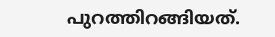പുറത്തിറങ്ങിയത്.